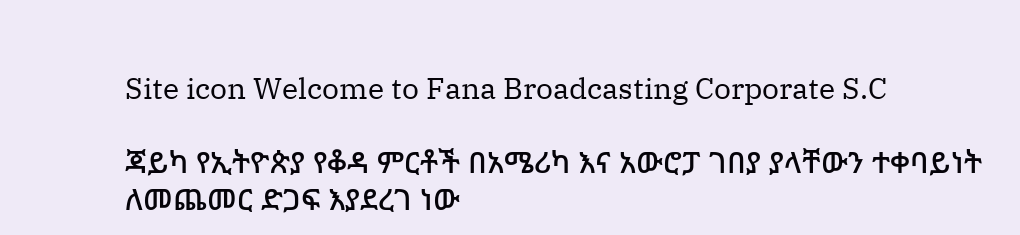Site icon Welcome to Fana Broadcasting Corporate S.C

ጃይካ የኢትዮጵያ የቆዳ ምርቶች በአሜሪካ እና አውሮፓ ገበያ ያላቸውን ተቀባይነት ለመጨመር ድጋፍ እያደረገ ነው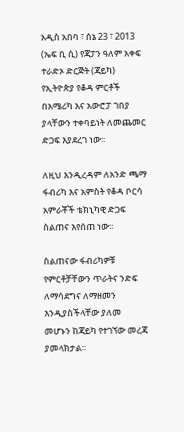አዲስ አበባ ፣ ሰኔ 23 ፣ 2013 (ኤፍ ቢ ሲ) የጃፓን ዓለም አቀፍ ተራድኦ ድርጅት (ጃይካ) የኢትዮጵያ የቆዳ ምርቶች በአሜሪካ እና አውሮፓ ገበያ ያላቸውን ተቀባይነት ለመጨመር ድጋፍ እያደረገ ነው፡፡

ለዚህ እንዲረዳም ለአንድ ጫማ ፋብሪካ እና አምስት የቆዳ ቦርሳ አምራቾች ቴክኒካዊ ድጋፍ ስልጠና እየሰጠ ነው፡፡

ስልጠናው ፋብሪካዎቹ የምርቶቻቸውን ጥራትና ንድፍ ለማሳደግና ለማዘመን እንዲያስችላቸው ያለመ መሆኑን ከጃይካ የተገኘው መረጃ ያመላክታል፡፡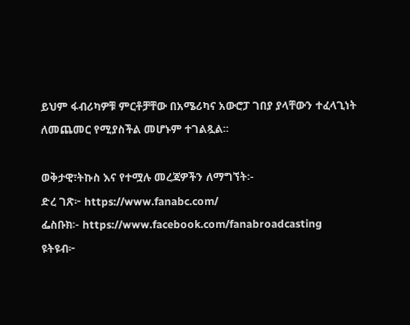ይህም ፋብሪካዎቹ ምርቶቻቸው በአሜሪካና አውሮፓ ገበያ ያላቸውን ተፈላጊነት ለመጨመር የሚያስችል መሆኑም ተገልጿል፡፡

ወቅታዊ፣ትኩስ እና የተሟሉ መረጃዎችን ለማግኘት፡-
ድረ ገጽ፦ https://www.fanabc.com/
ፌስቡክ፡- https://www.facebook.com/fanabroadcasting
ዩትዩብ፦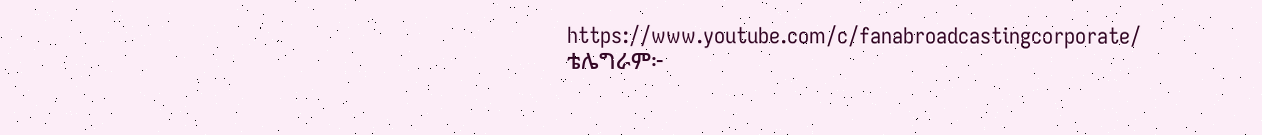https://www.youtube.com/c/fanabroadcastingcorporate/
ቴሌግራም፦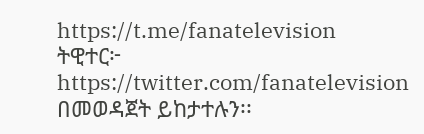https://t.me/fanatelevision
ትዊተር፦ https://twitter.com/fanatelevision በመወዳጀት ይከታተሉን፡፡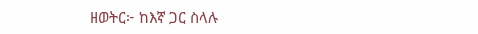ዘወትር፦ ከእኛ ጋር ስላሉ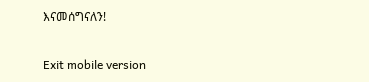እናመሰግናለን!

Exit mobile version